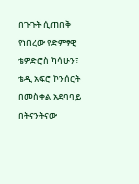በጉጉት ሲጠበቅ የነበረው የድምፃዊ ቴዎድሮስ ካሳሁን፣ ቴዲ አፍሮ ኮንሰርት በመስቀል አደባባይ በትናንትናው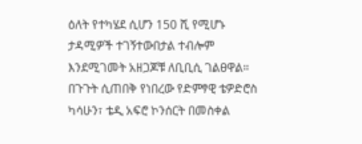ዕለት የተካሄደ ሲሆን 150 ሺ የሚሆኑ ታዳሚዎች ተገኝተውበታል ተብሎም እንደሚገመት አዘጋጆቹ ለቢቢሲ ገልፀዋል።
በጉጉት ሲጠበቅ የነበረው የድምፃዊ ቴዎድሮስ ካሳሁን፣ ቴዲ አፍሮ ኮንሰርት በመስቀል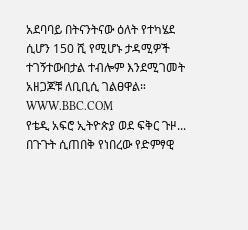አደባባይ በትናንትናው ዕለት የተካሄደ ሲሆን 150 ሺ የሚሆኑ ታዳሚዎች ተገኝተውበታል ተብሎም እንደሚገመት አዘጋጆቹ ለቢቢሲ ገልፀዋል።
WWW.BBC.COM
የቴዲ አፍሮ ኢትዮጵያ ወደ ፍቅር ጉዞ...
በጉጉት ሲጠበቅ የነበረው የድምፃዊ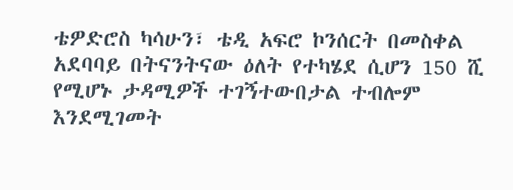ቴዎድሮስ ካሳሁን፣ ቴዲ አፍሮ ኮንሰርት በመስቀል አደባባይ በትናንትናው ዕለት የተካሄደ ሲሆን 150 ሺ የሚሆኑ ታዳሚዎች ተገኝተውበታል ተብሎም እንደሚገመት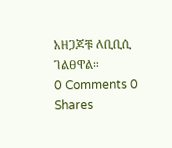አዘጋጆቹ ለቢቢሲ ገልፀዋል።
0 Comments 0 Shares